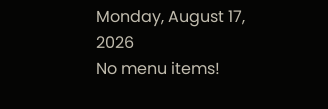Monday, August 17, 2026
No menu items!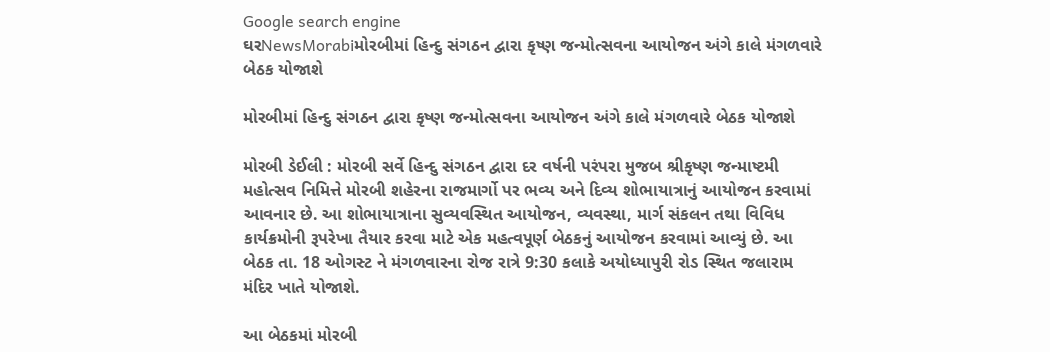Google search engine
ઘરNewsMorabiમોરબીમાં હિન્દુ સંગઠન દ્વારા કૃષ્ણ જન્મોત્સવના આયોજન અંગે કાલે મંગળવારે બેઠક યોજાશે

મોરબીમાં હિન્દુ સંગઠન દ્વારા કૃષ્ણ જન્મોત્સવના આયોજન અંગે કાલે મંગળવારે બેઠક યોજાશે

મોરબી ડેઈલી : મોરબી સર્વે હિન્દુ સંગઠન દ્વારા દર વર્ષની પરંપરા મુજબ શ્રીકૃષ્ણ જન્માષ્ટમી મહોત્સવ નિમિત્તે મોરબી શહેરના રાજમાર્ગો પર ભવ્ય અને દિવ્ય શોભાયાત્રાનું આયોજન કરવામાં આવનાર છે. આ શોભાયાત્રાના સુવ્યવસ્થિત આયોજન, વ્યવસ્થા, માર્ગ સંકલન તથા વિવિધ કાર્યક્રમોની રૂપરેખા તૈયાર કરવા માટે એક મહત્વપૂર્ણ બેઠકનું આયોજન કરવામાં આવ્યું છે. આ બેઠક તા. 18 ઓગસ્ટ ને મંગળવારના રોજ રાત્રે 9:30 કલાકે અયોધ્યાપુરી રોડ સ્થિત જલારામ મંદિર ખાતે યોજાશે.

આ બેઠકમાં મોરબી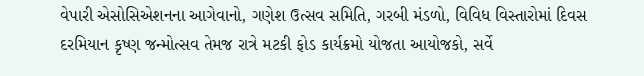વેપારી એસોસિએશનના આગેવાનો, ગણેશ ઉત્સવ સમિતિ, ગરબી મંડળો, વિવિધ વિસ્તારોમાં દિવસ દરમિયાન કૃષ્ણ જન્મોત્સવ તેમજ રાત્રે મટકી ફોડ કાર્યક્રમો યોજતા આયોજકો, સર્વે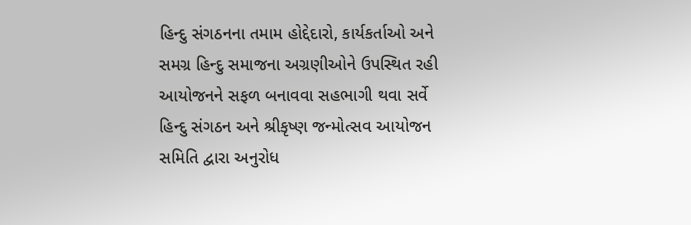હિન્દુ સંગઠનના તમામ હોદ્દેદારો, કાર્યકર્તાઓ અને સમગ્ર હિન્દુ સમાજના અગ્રણીઓને ઉપસ્થિત રહી આયોજનને સફળ બનાવવા સહભાગી થવા સર્વે હિન્દુ સંગઠન અને શ્રીકૃષ્ણ જન્મોત્સવ આયોજન સમિતિ દ્વારા અનુરોધ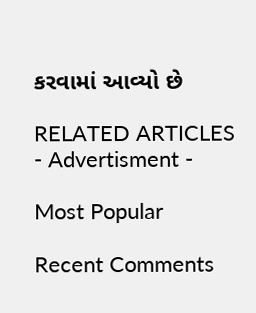કરવામાં આવ્યો છે

RELATED ARTICLES
- Advertisment -

Most Popular

Recent Comments